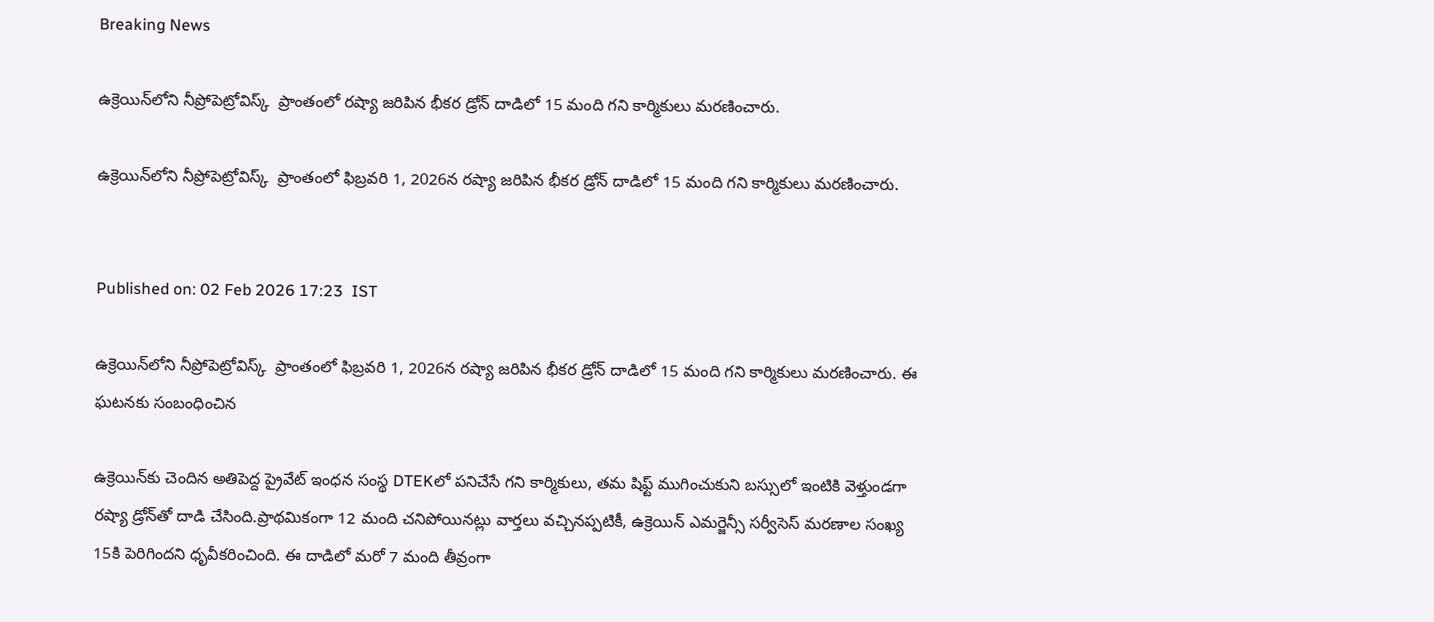Breaking News

ఉక్రెయిన్‌లోని నీప్రోపెట్రోవిస్క్  ప్రాంతంలో రష్యా జరిపిన భీకర డ్రోన్ దాడిలో 15 మంది గని కార్మికులు మరణించారు.

ఉక్రెయిన్‌లోని నీప్రోపెట్రోవిస్క్  ప్రాంతంలో ఫిబ్రవరి 1, 2026న రష్యా జరిపిన భీకర డ్రోన్ దాడిలో 15 మంది గని కార్మికులు మరణించారు.


Published on: 02 Feb 2026 17:23  IST

ఉక్రెయిన్‌లోని నీప్రోపెట్రోవిస్క్  ప్రాంతంలో ఫిబ్రవరి 1, 2026న రష్యా జరిపిన భీకర డ్రోన్ దాడిలో 15 మంది గని కార్మికులు మరణించారు. ఈ ఘటనకు సంబంధించిన

ఉక్రెయిన్‌కు చెందిన అతిపెద్ద ప్రైవేట్ ఇంధన సంస్థ DTEKలో పనిచేసే గని కార్మికులు, తమ షిఫ్ట్ ముగించుకుని బస్సులో ఇంటికి వెళ్తుండగా రష్యా డ్రోన్‌తో దాడి చేసింది.ప్రాథమికంగా 12 మంది చనిపోయినట్లు వార్తలు వచ్చినప్పటికీ, ఉక్రెయిన్ ఎమర్జెన్సీ సర్వీసెస్ మరణాల సంఖ్య 15కి పెరిగిందని ధృవీకరించింది. ఈ దాడిలో మరో 7 మంది తీవ్రంగా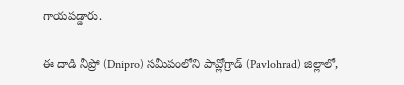గాయపడ్డారు.

ఈ దాడి నీప్రో (Dnipro) సమీపంలోని పావ్లోగ్రాడ్ (Pavlohrad) జిల్లాలో,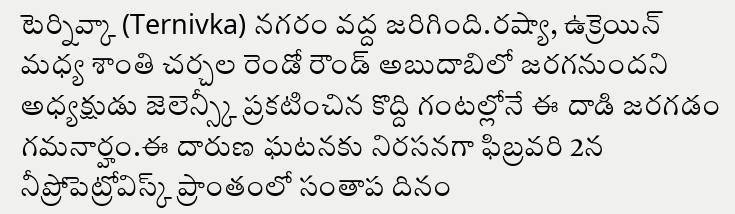టెర్నివ్కా (Ternivka) నగరం వద్ద జరిగింది.రష్యా, ఉక్రెయిన్ మధ్య శాంతి చర్చల రెండో రౌండ్ అబుదాబిలో జరగనుందని అధ్యక్షుడు జెలెన్స్కీ ప్రకటించిన కొద్ది గంటల్లోనే ఈ దాడి జరగడం గమనార్హం.ఈ దారుణ ఘటనకు నిరసనగా ఫిబ్రవరి 2న నీప్రోపెట్రోవిస్క్ ప్రాంతంలో సంతాప దినం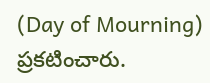(Day of Mourning) ప్రకటించారు.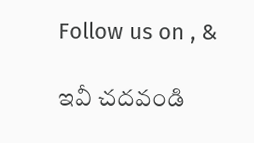Follow us on , &

ఇవీ చదవండి